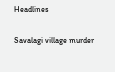Headlines

Savalagi village murder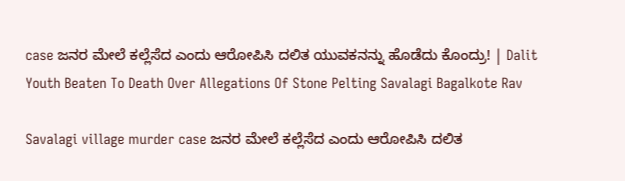case ಜನರ ಮೇಲೆ ಕಲ್ಲೆಸೆದ ಎಂದು ಆರೋಪಿಸಿ ದಲಿತ ಯುವಕನನ್ನು ಹೊಡೆದು ಕೊಂದ್ರು! | Dalit Youth Beaten To Death Over Allegations Of Stone Pelting Savalagi Bagalkote Rav

Savalagi village murder case ಜನರ ಮೇಲೆ ಕಲ್ಲೆಸೆದ ಎಂದು ಆರೋಪಿಸಿ ದಲಿತ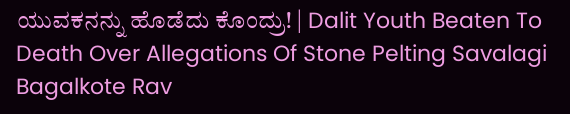ಯುವಕನನ್ನು ಹೊಡೆದು ಕೊಂದ್ರು! | Dalit Youth Beaten To Death Over Allegations Of Stone Pelting Savalagi Bagalkote Rav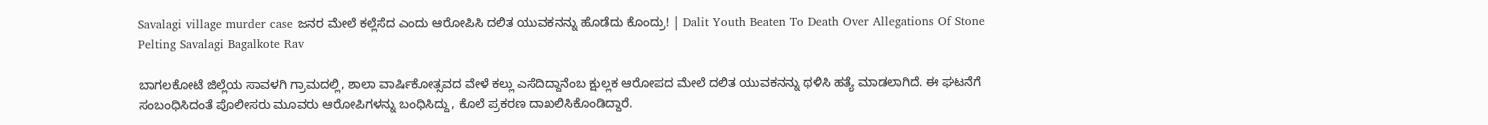Savalagi village murder case ಜನರ ಮೇಲೆ ಕಲ್ಲೆಸೆದ ಎಂದು ಆರೋಪಿಸಿ ದಲಿತ ಯುವಕನನ್ನು ಹೊಡೆದು ಕೊಂದ್ರು! | Dalit Youth Beaten To Death Over Allegations Of Stone Pelting Savalagi Bagalkote Rav

ಬಾಗಲಕೋಟೆ ಜಿಲ್ಲೆಯ ಸಾವಳಗಿ ಗ್ರಾಮದಲ್ಲಿ, ಶಾಲಾ ವಾರ್ಷಿಕೋತ್ಸವದ ವೇಳೆ ಕಲ್ಲು ಎಸೆದಿದ್ದಾನೆಂಬ ಕ್ಷುಲ್ಲಕ ಆರೋಪದ ಮೇಲೆ ದಲಿತ ಯುವಕನನ್ನು ಥಳಿಸಿ ಹತ್ಯೆ ಮಾಡಲಾಗಿದೆ. ಈ ಘಟನೆಗೆ ಸಂಬಂಧಿಸಿದಂತೆ ಪೊಲೀಸರು ಮೂವರು ಆರೋಪಿಗಳನ್ನು ಬಂಧಿಸಿದ್ದು, ಕೊಲೆ ಪ್ರಕರಣ ದಾಖಲಿಸಿಕೊಂಡಿದ್ದಾರೆ.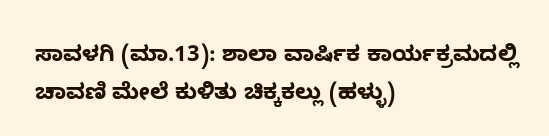ಸಾವಳಗಿ (ಮಾ.13): ಶಾಲಾ ವಾರ್ಷಿಕ ಕಾರ್ಯಕ್ರಮದಲ್ಲಿ ಚಾವಣಿ ಮೇಲೆ ಕುಳಿತು ಚಿಕ್ಕಕಲ್ಲು (ಹಳ್ಳು)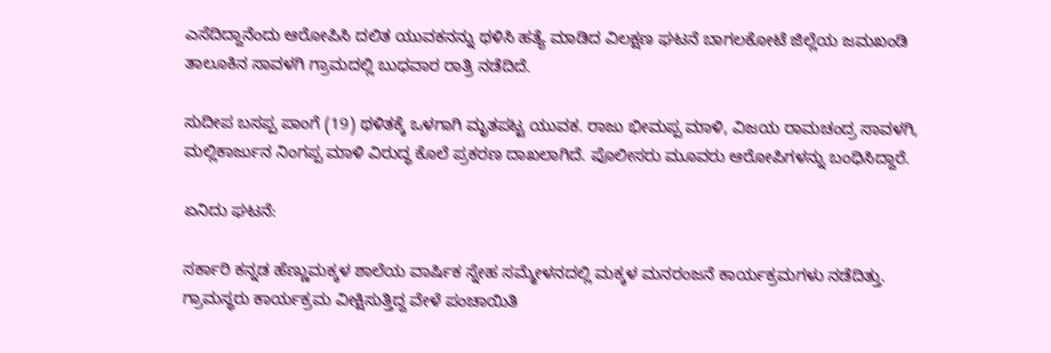ಎಸೆದಿದ್ದಾನೆಂದು ಆರೋಪಿಸಿ ದಲಿತ ಯುವಕನನ್ನು ಥಳಿಸಿ ಹತ್ಯೆ ಮಾಡಿದ ವಿಲಕ್ಷಣ ಘಟನೆ ಬಾಗಲಕೋಟೆ ಜಿಲ್ಲೆಯ ಜಮಖಂಡಿ ತಾಲೂಕಿನ ಸಾವಳಗಿ ಗ್ರಾಮದಲ್ಲಿ ಬುಧವಾರ ರಾತ್ರಿ ನಡೆದಿದೆ.

ಸುದೀಪ ಬಸಪ್ಪ ಪಾಂಗೆ (19) ಥಳಿತಕ್ಕೆ ಒಳಗಾಗಿ ಮೃತಪಟ್ಟ ಯುವಕ. ರಾಜು ಭೀಮಪ್ಪ ಮಾಳಿ, ವಿಜಯ ರಾಮಚಂದ್ರ ಸಾವಳಗಿ, ಮಲ್ಲಿಕಾರ್ಜುನ ನಿಂಗಪ್ಪ ಮಾಳಿ ವಿರುದ್ಧ ಕೊಲೆ ಪ್ರಕರಣ ದಾಖಲಾಗಿದೆ. ಪೊಲೀಸರು ಮೂವರು ಆರೋಪಿಗಳನ್ನು ಬಂಧಿಸಿದ್ದಾರೆ.

ಏನಿದು ಘಟನೆ:

ಸರ್ಕಾರಿ ಕನ್ನಡ ಹೆಣ್ಣುಮಕ್ಕಳ ಶಾಲೆಯ ವಾರ್ಷಿಕ ಸ್ನೇಹ ಸಮ್ಮೇಳನದಲ್ಲಿ ಮಕ್ಕಳ ಮನರಂಜನೆ ಕಾರ್ಯಕ್ರಮಗಳು ನಡೆದಿತ್ತು. ಗ್ರಾಮಸ್ಥರು ಕಾರ್ಯಕ್ರಮ ವೀಕ್ಷಿಸುತ್ತಿದ್ದ ವೇಳೆ ಪಂಚಾಯಿತಿ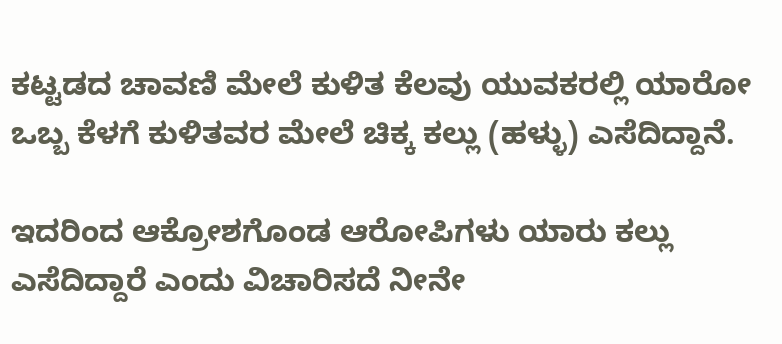ಕಟ್ಟಡದ ಚಾವಣಿ ಮೇಲೆ ಕುಳಿತ ಕೆಲವು ಯುವಕರಲ್ಲಿ ಯಾರೋ ಒಬ್ಬ ಕೆಳಗೆ ಕುಳಿತವರ ಮೇಲೆ ಚಿಕ್ಕ ಕಲ್ಲು (ಹಳ್ಳು) ಎಸೆದಿದ್ದಾನೆ.

ಇದರಿಂದ ಆಕ್ರೋಶಗೊಂಡ ಆರೋಪಿಗಳು ಯಾರು ಕಲ್ಲು ಎಸೆದಿದ್ದಾರೆ ಎಂದು ವಿಚಾರಿಸದೆ ನೀನೇ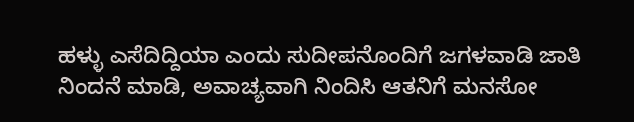ಹಳ್ಳು ಎಸೆದಿದ್ದಿಯಾ ಎಂದು ಸುದೀಪನೊಂದಿಗೆ ಜಗಳವಾಡಿ ಜಾತಿ ನಿಂದನೆ ಮಾಡಿ, ಅವಾಚ್ಯವಾಗಿ ನಿಂದಿಸಿ ಆತನಿಗೆ ಮನಸೋ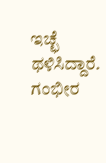ಇಚ್ಛೆ ಥಳಿಸಿದ್ದಾರೆ. ಗಂಭೀರ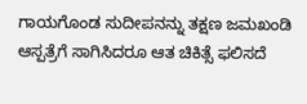ಗಾಯಗೊಂಡ ಸುದೀಪನನ್ನು ತಕ್ಷಣ ಜಮಖಂಡಿ ಆಸ್ಪತ್ರೆಗೆ ಸಾಗಿಸಿದರೂ ಆತ ಚಿಕಿತ್ಸೆ ಫಲಿಸದೆ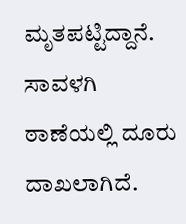ಮೃತಪಟ್ಟಿದ್ದಾನೆ. ಸಾವಳಗಿ ಠಾಣೆಯಲ್ಲಿ ದೂರು ದಾಖಲಾಗಿದೆ.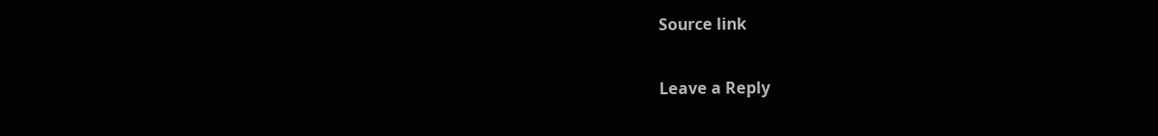Source link

Leave a Reply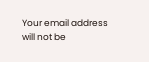Your email address will not be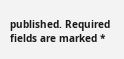published. Required fields are marked *